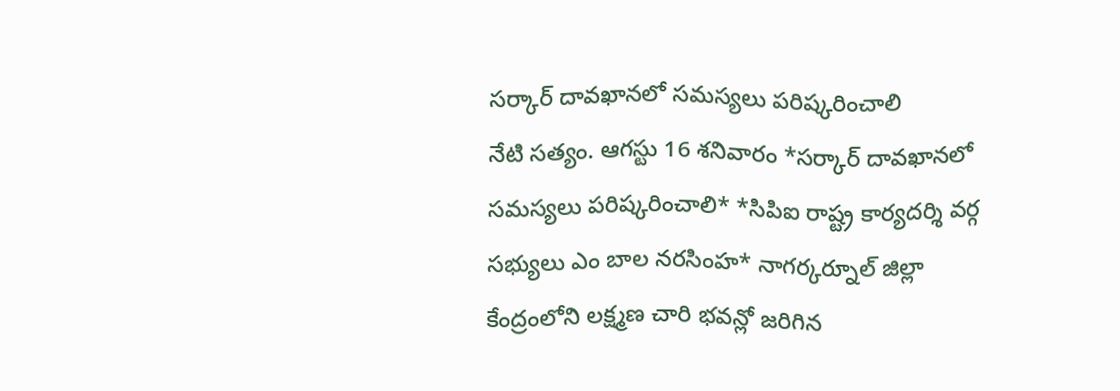సర్కార్ దావఖానలో సమస్యలు పరిష్కరించాలి
నేటి సత్యం. ఆగస్టు 16 శనివారం *సర్కార్ దావఖానలో సమస్యలు పరిష్కరించాలి* *సిపిఐ రాష్ట్ర కార్యదర్శి వర్గ సభ్యులు ఎం బాల నరసింహ* నాగర్కర్నూల్ జిల్లా కేంద్రంలోని లక్ష్మణ చారి భవన్లో జరిగిన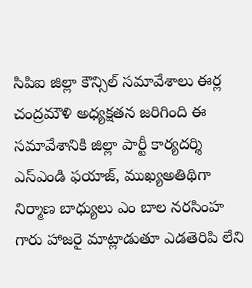సిపిఐ జిల్లా కౌన్సిల్ సమావేశాలు ఈర్ల చంద్రమౌళి అధ్యక్షతన జరిగింది ఈ సమావేశానికి జిల్లా పార్టీ కార్యదర్శి ఎస్ఎండి ఫయాజ్, ముఖ్యఅతిథిగా నిర్మాణ బాధ్యులు ఎం బాల నరసింహ గారు హాజరై మాట్లాడుతూ ఎడతెరిపి లేని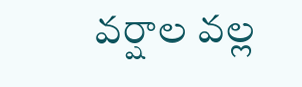వర్షాల వల్ల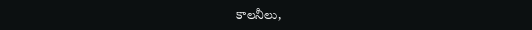కాలనీలు,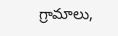గ్రామాలు,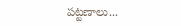పట్టణాలు...